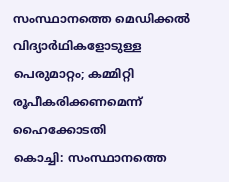സംസ്ഥാനത്തെ മെഡിക്കൽ വിദ്യാർഥികളോടുള്ള പെരുമാറ്റം; കമ്മിറ്റി രൂപീകരിക്കണമെന്ന് ഹൈക്കോടതി
കൊച്ചി: സംസ്ഥാനത്തെ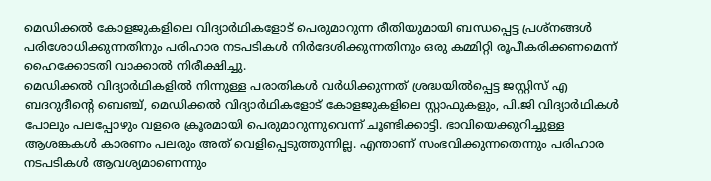മെഡിക്കൽ കോളജുകളിലെ വിദ്യാർഥികളോട് പെരുമാറുന്ന രീതിയുമായി ബന്ധപ്പെട്ട പ്രശ്നങ്ങൾ പരിശോധിക്കുന്നതിനും പരിഹാര നടപടികൾ നിർദേശിക്കുന്നതിനും ഒരു കമ്മിറ്റി രൂപീകരിക്കണമെന്ന് ഹൈക്കോടതി വാക്കാൽ നിരീക്ഷിച്ചു.
മെഡിക്കൽ വിദ്യാർഥികളിൽ നിന്നുള്ള പരാതികൾ വർധിക്കുന്നത് ശ്രദ്ധയിൽപ്പെട്ട ജസ്റ്റിസ് എ ബദറുദീന്റെ ബെഞ്ച്, മെഡിക്കൽ വിദ്യാർഥികളോട് കോളജുകളിലെ സ്റ്റാഫുകളും, പി.ജി വിദ്യാർഥികൾ പോലും പലപ്പോഴും വളരെ ക്രൂരമായി പെരുമാറുന്നുവെന്ന് ചൂണ്ടിക്കാട്ടി. ഭാവിയെക്കുറിച്ചുള്ള ആശങ്കകൾ കാരണം പലരും അത് വെളിപ്പെടുത്തുന്നില്ല. എന്താണ് സംഭവിക്കുന്നതെന്നും പരിഹാര നടപടികൾ ആവശ്യമാണെന്നും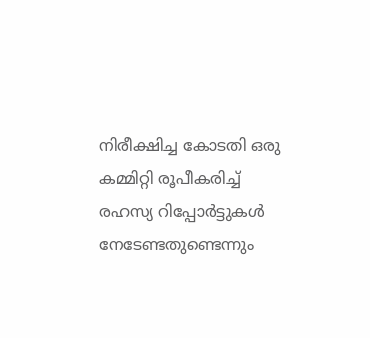നിരീക്ഷിച്ച കോടതി ഒരു കമ്മിറ്റി രൂപീകരിച്ച് രഹസ്യ റിപ്പോർട്ടുകൾ നേടേണ്ടതുണ്ടെന്നും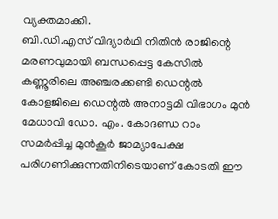വ്യക്തമാക്കി.
ബി.ഡി.എസ് വിദ്യാർഥി നിതിൻ രാജിന്റെ മരണവുമായി ബന്ധപ്പെട്ട കേസിൽ കണ്ണൂരിലെ അഞ്ചരക്കണ്ടി ഡെന്റൽ കോളജിലെ ഡെന്റൽ അനാട്ടമി വിഭാഗം മുൻ മേധാവി ഡോ. എം. കോദണ്ഡ റാം സമർപ്പിച്ച മുൻകൂർ ജാമ്യാപേക്ഷ പരിഗണിക്കുന്നതിനിടെയാണ് കോടതി ഈ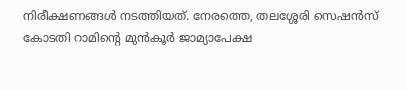നിരീക്ഷണങ്ങൾ നടത്തിയത്. നേരത്തെ, തലശ്ശേരി സെഷൻസ് കോടതി റാമിന്റെ മുൻകൂർ ജാമ്യാപേക്ഷ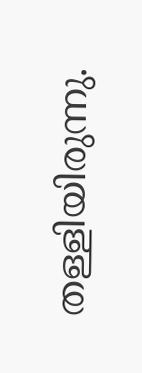തള്ളിയിരുന്നു.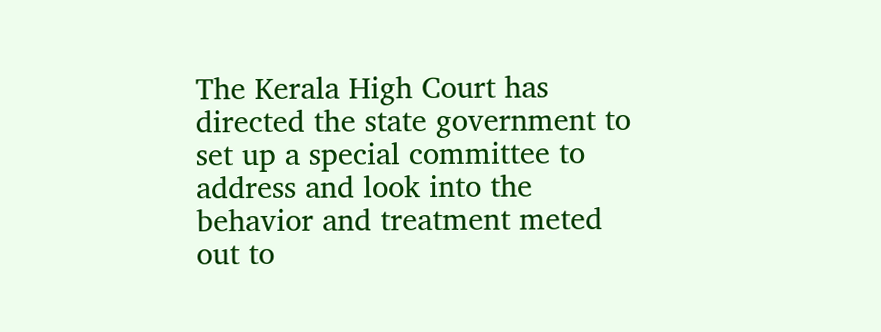The Kerala High Court has directed the state government to set up a special committee to address and look into the behavior and treatment meted out to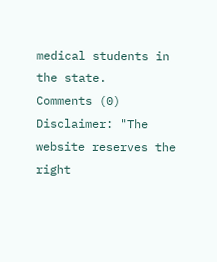medical students in the state.
Comments (0)
Disclaimer: "The website reserves the right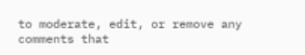to moderate, edit, or remove any comments that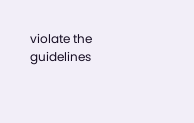violate the guidelines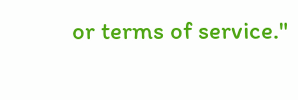or terms of service."